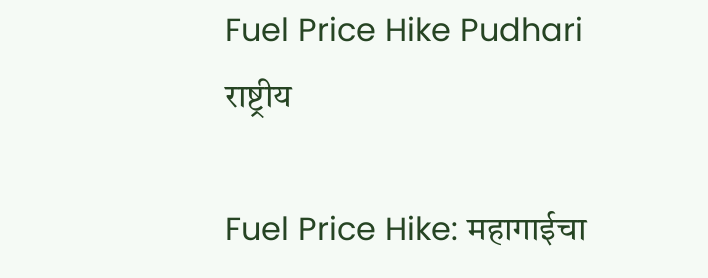Fuel Price Hike Pudhari
राष्ट्रीय

Fuel Price Hike: महागाईचा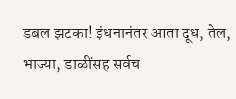डबल झटका! इंधनानंतर आता दूध, तेल, भाज्या, डाळींसह सर्वच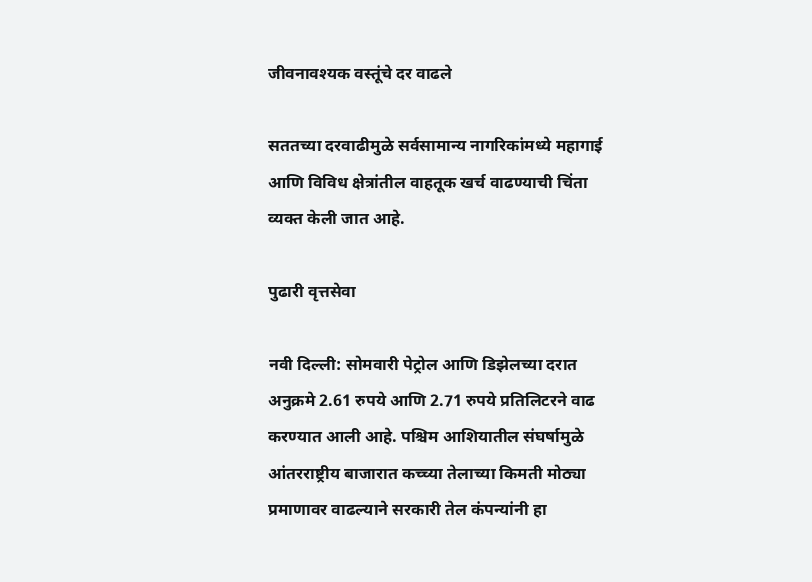जीवनावश्यक वस्तूंचे दर वाढले

सततच्या दरवाढीमुळे सर्वसामान्य नागरिकांमध्ये महागाई आणि विविध क्षेत्रांतील वाहतूक खर्च वाढण्याची चिंता व्यक्त केली जात आहे.

पुढारी वृत्तसेवा

नवी दिल्ली: सोमवारी पेट्रोल आणि डिझेलच्या दरात अनुक्रमे 2.61 रुपये आणि 2.71 रुपये प्रतिलिटरने वाढ करण्यात आली आहे. पश्चिम आशियातील संघर्षामुळे आंतरराष्ट्रीय बाजारात कच्च्या तेलाच्या किमती मोठ्या प्रमाणावर वाढल्याने सरकारी तेल कंपन्यांनी हा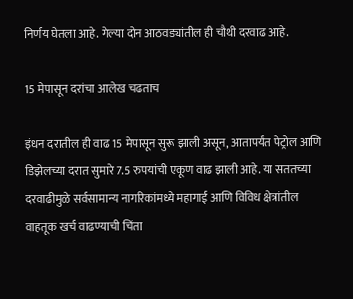निर्णय घेतला आहे. गेल्या दोन आठवड्यांतील ही चौथी दरवाढ आहे.

15 मेपासून दरांचा आलेख चढताच

इंधन दरातील ही वाढ 15 मेपासून सुरू झाली असून, आतापर्यंत पेट्रोल आणि डिझेलच्या दरात सुमारे 7.5 रुपयांची एकूण वाढ झाली आहे. या सततच्या दरवाढीमुळे सर्वसामान्य नागरिकांमध्ये महागाई आणि विविध क्षेत्रांतील वाहतूक खर्च वाढण्याची चिंता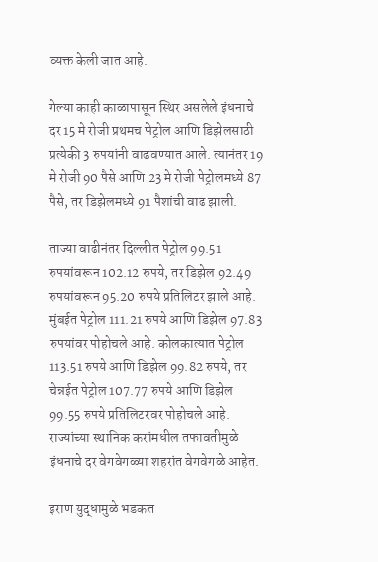व्यक्त केली जात आहे.

गेल्या काही काळापासून स्थिर असलेले इंधनाचे दर 15 मे रोजी प्रथमच पेट्रोल आणि डिझेलसाठी प्रत्येकी 3 रुपयांनी वाढवण्यात आले. त्यानंतर 19 मे रोजी 90 पैसे आणि 23 मे रोजी पेट्रोलमध्ये 87 पैसे, तर डिझेलमध्ये 91 पैशांची वाढ झाली.

ताज्या वाढीनंतर दिल्लीत पेट्रोल 99.51 रुपयांवरून 102.12 रुपये, तर डिझेल 92.49 रुपयांवरून 95.20 रुपये प्रतिलिटर झाले आहे. मुंबईत पेट्रोल 111.21 रुपये आणि डिझेल 97.83 रुपयांवर पोहोचले आहे. कोलकात्यात पेट्रोल 113.51 रुपये आणि डिझेल 99.82 रुपये, तर चेन्नईत पेट्रोल 107.77 रुपये आणि डिझेल 99.55 रुपये प्रतिलिटरवर पोहोचले आहे. राज्यांच्या स्थानिक करांमधील तफावतीमुळे इंधनाचे दर वेगवेगळ्या शहरांत वेगवेगळे आहेत.

इराण युद्धामुळे भडकत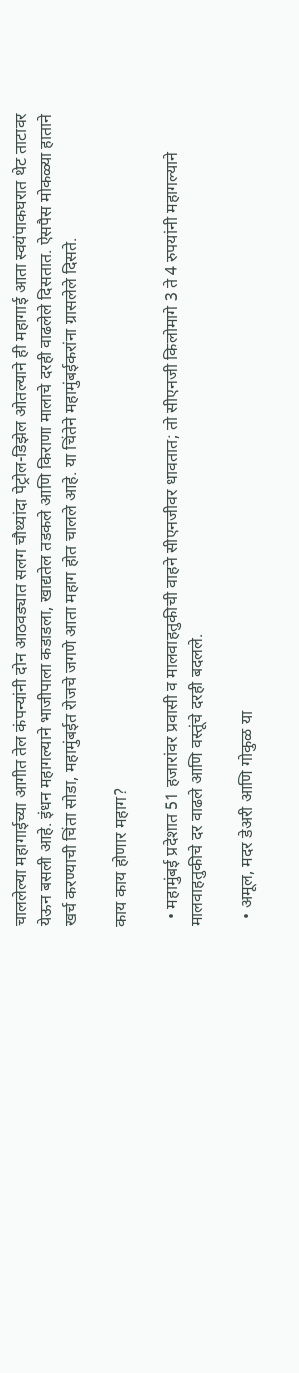चाललेल्या महागाईच्या आगीत तेल कंपन्यांनी दोन आठवड्यात सलग चौथ्यांदा पेट्रोल-डिझेल ओतल्याने ही महागाई आता स्वयंपाकघरात थेट ताटावर येऊन बसली आहे. इंधन महागल्याने भाजीपाला कडाडला, खाद्यतेल तडकले आणि किराणा मालाचे दरही वाढलेले दिसतात. ऐसपैस मोकळ्या हाताने खर्च करण्याची चिंता सोडा, महामुंबईत रोजचे जगणे आता महाग होत चालले आहे. या चिंतेने महामुंबईकरांना ग्रासलेले दिसते.

काय काय होणार महाग?

  • महामुंबई प्रदेशात 51 हजारांवर प्रवासी व मालवाहतुकीची वाहने सीएनजीवर धावतात; तो सीएनजी किलोमागे 3 ते 4 रुपयांनी महागल्याने मालवाहतुकीचे दर वाढले आणि वस्तूंचे दरही बदलले.

  • अमूल, मदर डेअरी आणि गोकुळ या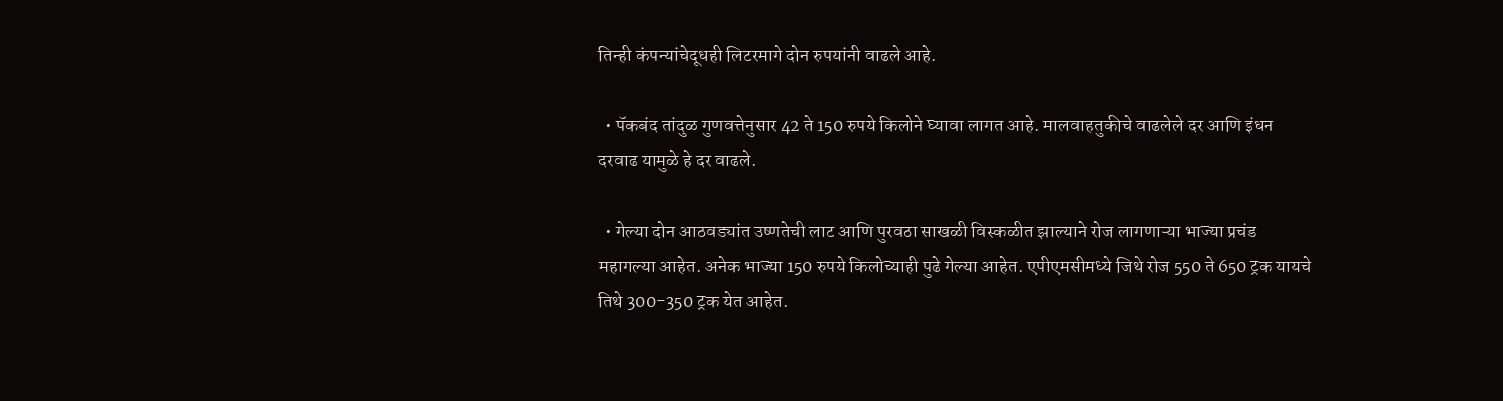तिन्ही कंपन्यांचेदूधही लिटरमागे दोन रुपयांनी वाढले आहे.

  • पॅकबंद तांदुळ गुणवत्तेनुसार 42 ते 150 रुपये किलोने घ्यावा लागत आहे. मालवाहतुकीचे वाढलेले दर आणि इंधन दरवाढ यामुळे हे दर वाढले.

  • गेल्या दोन आठवड्यांत उष्णतेची लाट आणि पुरवठा साखळी विस्कळीत झाल्याने रोज लागणाऱ्या भाज्या प्रचंड महागल्या आहेत. अनेक भाज्या 150 रुपये किलोच्याही पुढे गेल्या आहेत. एपीएमसीमध्ये जिथे रोज 550 ते 650 ट्रक यायचे तिथे 300-350 ट्रक येत आहेत.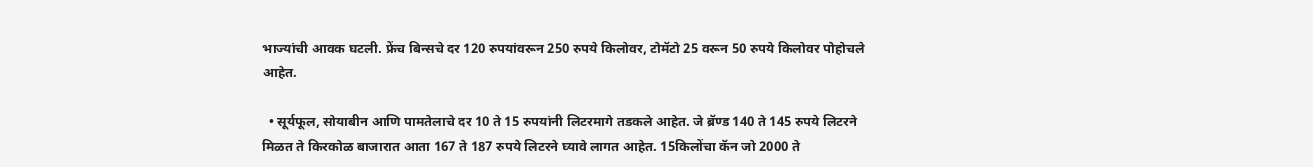भाज्यांची आवक घटली. फ्रेंच बिन्सचे दर 120 रुपयांवरून 250 रुपये किलोवर, टोमॅटो 25 वरून 50 रुपये किलोवर पोहोचले आहेत.

  • सूर्यफूल, सोयाबीन आणि पामतेलाचे दर 10 ते 15 रुपयांनी लिटरमागे तडकले आहेत. जे ब्रॅण्ड 140 ते 145 रुपये लिटरने मिळत ते किरकोळ बाजारात आता 167 ते 187 रुपये लिटरने घ्यावे लागत आहेत. 15किलोंचा कॅन जो 2000 ते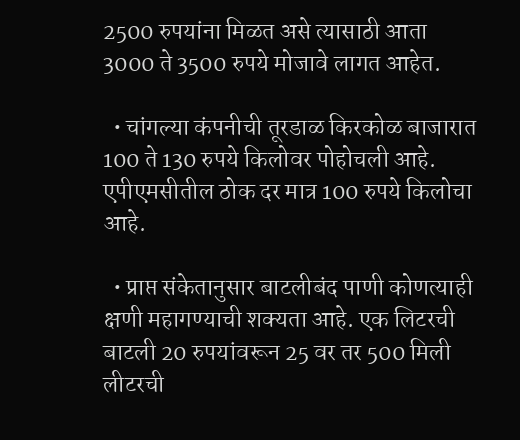2500 रुपयांना मिळत असे त्यासाठी आता 3000 ते 3500 रुपये मोजावे लागत आहेत.

  • चांगल्या कंपनीची तूरडाळ किरकोळ बाजारात 100 ते 130 रुपये किलोवर पोहोचली आहे. एपीएमसीतील ठोक दर मात्र 100 रुपये किलोचा आहे.

  • प्राप्त संकेतानुसार बाटलीबंद पाणी कोणत्याही क्षणी महागण्याची शक्यता आहे. एक लिटरची बाटली 20 रुपयांवरून 25 वर तर 500 मिली लीटरची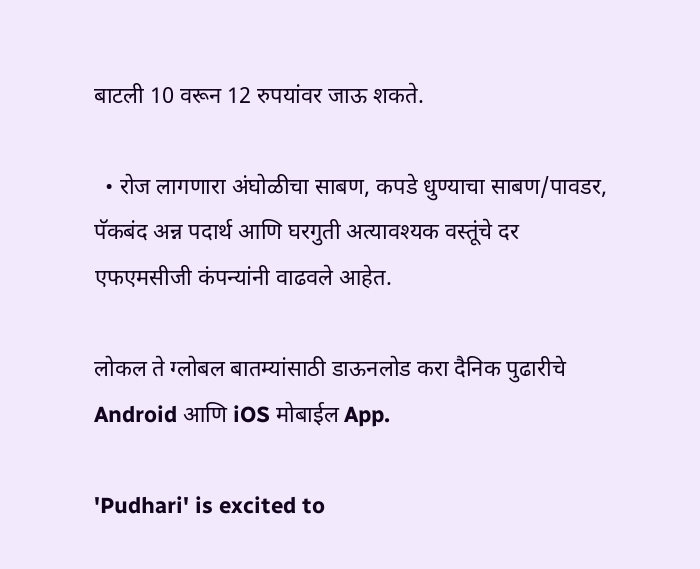बाटली 10 वरून 12 रुपयांवर जाऊ शकते.

  • रोज लागणारा अंघोळीचा साबण, कपडे धुण्याचा साबण/पावडर, पॅकबंद अन्न पदार्थ आणि घरगुती अत्यावश्यक वस्तूंचे दर एफएमसीजी कंपन्यांनी वाढवले आहेत.

लोकल ते ग्लोबल बातम्यांसाठी डाऊनलोड करा दैनिक पुढारीचे Android आणि iOS मोबाईल App.

'Pudhari' is excited to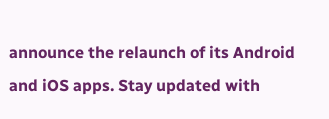announce the relaunch of its Android and iOS apps. Stay updated with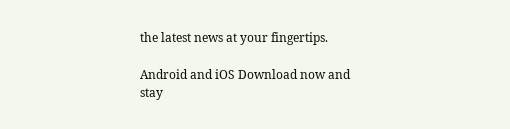the latest news at your fingertips.

Android and iOS Download now and stay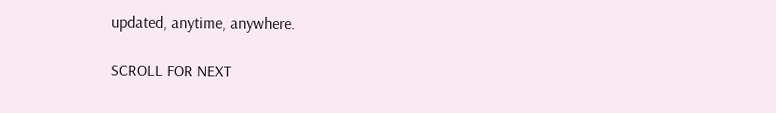updated, anytime, anywhere.

SCROLL FOR NEXT